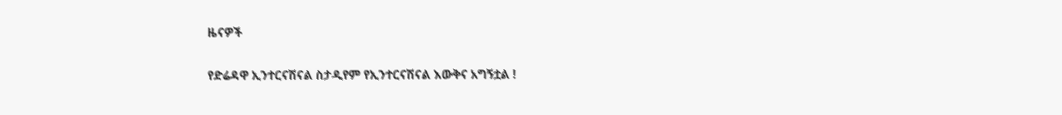ዜናዎች

የድሬዳዋ ኢንተርናሽናል ስታዲየም የኢንተርናሽናል እውቅና አግኝቷል !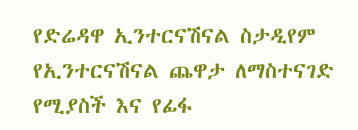የድሬዳዋ ኢንተርናሽናል ስታዲየም የኢንተርናሽናል ጨዋታ ለማስተናገድ የሚያስች እና የፊፋ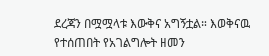ደረጃን በሟሟላቱ እውቅና አግኝቷል። እወቅናዉ የተሰጠበት የአገልግሎት ዘመን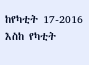ከየካቲት 17-2016 እስከ የካቲት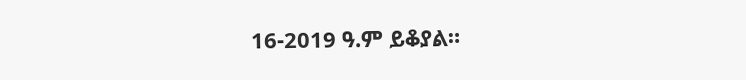16-2019 ዓ.ም ይቆያል።